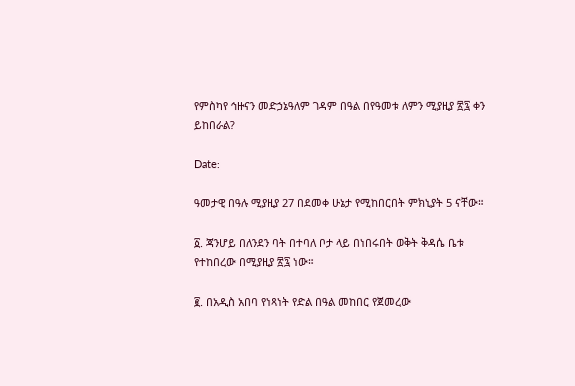የምስካየ ኅዙናን መድኃኔዓለም ገዳም በዓል በየዓመቱ ለምን ሚያዚያ ፳፯ ቀን ይከበራል?

Date:

ዓመታዊ በዓሉ ሚያዚያ 27 በደመቀ ሁኔታ የሚከበርበት ምክኒያት 5 ናቸው።

፩. ጃንሆይ በለንደን ባት በተባለ ቦታ ላይ በነበሩበት ወቅት ቅዳሴ ቤቱ የተከበረው በሚያዚያ ፳፯ ነው።

፪. በአዲስ አበባ የነጻነት የድል በዓል መከበር የጀመረው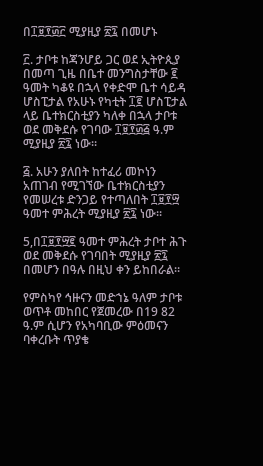በ፲፱፻፴፫ ሚያዚያ ፳፯ በመሆኑ

፫. ታቦቱ ከጃንሆይ ጋር ወደ ኢትዮጲያ በመጣ ጊዜ በቤተ መንግስታቸው ፪ ዓመት ካቆዩ በኋላ የቀድሞ ቤተ ሳይዳ ሆስፒታል የአሁኑ የካቲት ፲፪ ሆስፒታል ላይ ቤተክርስቲያን ካለቀ በኋላ ታቦቱ ወደ መቅደሱ የገባው ፲፱፻፴፭ ዓ.ም ሚያዚያ ፳፯ ነው።

፭. አሁን ያለበት ከተፈሪ መኮነን አጠገብ የሚገኘው ቤተክርስቲያን የመሠረቱ ድንጋይ የተጣለበት ፲፱፻፵ ዓመተ ምሕረት ሚያዚያ ፳፯ ነው።

5,በ፲፱፻፵፪ ዓመተ ምሕረት ታቦተ ሕጉ ወደ መቅደሱ የገባበት ሚያዚያ ፳፯ በመሆን በዓሉ በዚህ ቀን ይከበራል።

የምስካየ ኅዙናን መድኀኔ ዓለም ታቦቱ ወጥቶ መከበር የጀመረው በ19 82 ዓ.ም ሲሆን የአካባቢው ምዕመናን ባቀረቡት ጥያቄ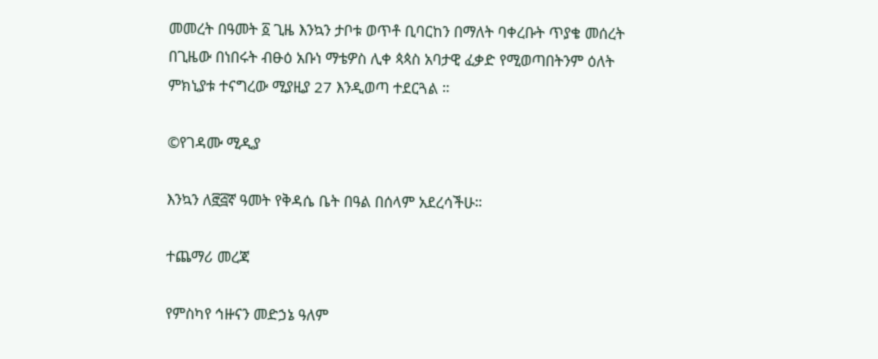መመረት በዓመት ፩ ጊዜ እንኳን ታቦቱ ወጥቶ ቢባርከን በማለት ባቀረቡት ጥያቄ መሰረት በጊዜው በነበሩት ብፁዕ አቡነ ማቴዎስ ሊቀ ጳጳስ አባታዊ ፈቃድ የሚወጣበትንም ዕለት ምክኒያቱ ተናግረው ሚያዚያ 27 እንዲወጣ ተደርጓል ።

©የገዳሙ ሚዲያ

እንኳን ለ፸፭ኛ ዓመት የቅዳሴ ቤት በዓል በሰላም አደረሳችሁ።

ተጨማሪ መረጃ

የምስካየ ኅዙናን መድኃኔ ዓለም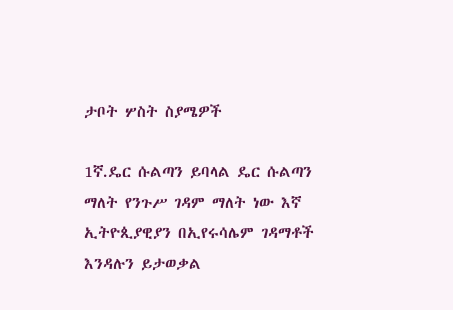ታቦት ሦስት ስያሜዎች

1ኛ.ዴር ሱልጣን ይባላል ዴር ሱልጣን ማለት የንጉሥ ገዳም ማለት ነው እኛ ኢትዮጲያዊያን በኢየሩሳሌም ገዳማቶች እንዳሉን ይታወቃል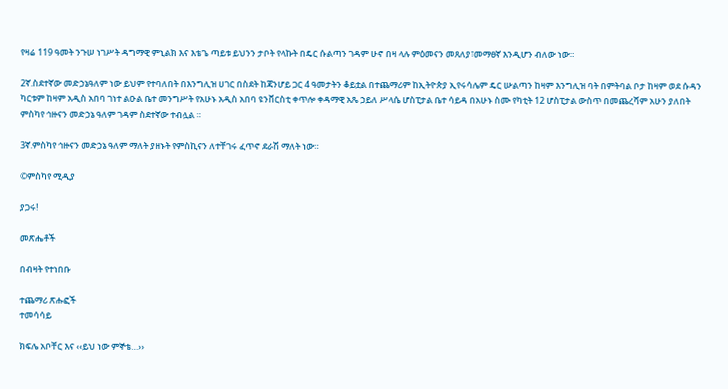የዛሬ 119 ዓመት ንጉሠ ነገሥት ዳግማዊ ምኒልክ እና እቴጌ ጣይቱ ይህንን ታቦት የላኩት በዴር ሱልጣን ገዳም ሁኖ በዛ ላሉ ምዕመናን መጸለያ፣መማፀኛ እንዲሆን ብለው ነው።

2ኛ.ስደተኛው መድኃኔዓለም ነው ይህም የተባለበት በእንግሊዝ ሀገር በስደት ከጃንሆይ ጋር 4 ዓመታትን ቆይቷል በተጨማሪም ከኢትዮጵያ ኢየሩሳሌም ዴር ሡልጣን ከዛም እንግሊዝ ባት በምትባል ቦታ ከዛም ወደ ሱዳን ካርቱም ከዛም አዲስ አበባ ገነተ ልዑል ቤተ መንግሥት የአሁኑ አዲስ አበባ ዩንቨርስቲ ቀጥሎ ቀዳማዊ አጼ ኃይለ ሥላሴ ሆስፒታል ቤተ ሳይዳ በአሁኑ ስሙ የካቲት 12 ሆስፒታል ውስጥ በመጨረሻም አሁን ያለበት ምስካየ ኅዙናን መድኃኔ ዓለም ገዳም ስደተኛው ተብሏል ።

3ኛ.ምስካየ ኅዙናን መድኃኔ ዓለም ማለት ያዘኑት የምስኪናን ለተቸገሩ ፈጥኖ ደራሽ ማለት ነው።

©ምስካየ ሚዲያ

ያጋሩ!

መጽሔቶች

በብዛት የተነበቡ

ተጨማሪ ጽሑፎች
ተመሳሳይ

ክፍሌ አቦቸር እና ‹‹ይህ ነው ምኞቴ…››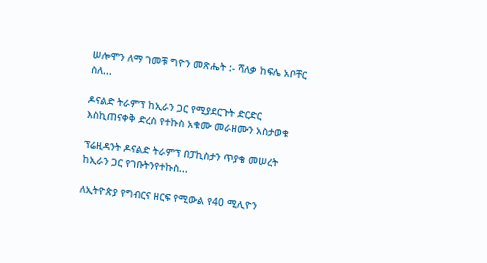ሠሎሞን ለማ ገመቹ ግዮን መጽሔት :- ሻለቃ ከፍሌ አቦቸር ስለ...

ዶናልድ ትራምፕ ከኢራን ጋር የሚያደርጉት ድርድር እስኪጠናቀቅ ድረስ የተኩስ አቁሙ መራዘሙን አስታወቁ

ፕሬዚዳንት ዶናልድ ትራምፕ በፓኪስታን ጥያቄ መሠረት ከኢራን ጋር የገቡትንየተኩስ...

ለኢትዮጵያ የግብርና ዘርፍ የሚውል የ40 ሚሊዮን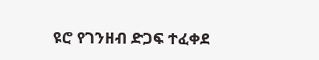ዩሮ የገንዘብ ድጋፍ ተፈቀደ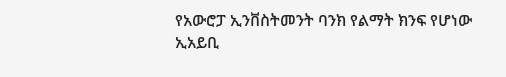የአውሮፓ ኢንቨስትመንት ባንክ የልማት ክንፍ የሆነው ኢአይቢ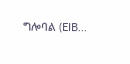ግሎባል (EIB...